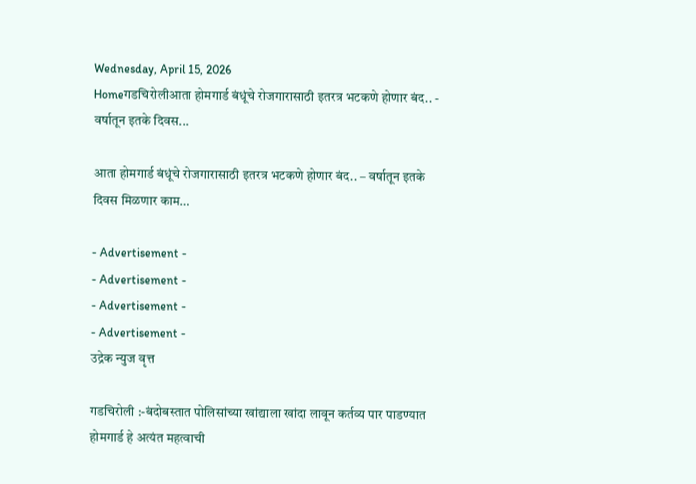Wednesday, April 15, 2026
Homeगडचिरोलीआता होमगार्ड बंधूंचे रोजगारासाठी इतरत्र भटकणे होणार बंद.. - वर्षातून इतके दिवस...

आता होमगार्ड बंधूंचे रोजगारासाठी इतरत्र भटकणे होणार बंद.. – वर्षातून इतके दिवस मिळणार काम…

- Advertisement -
- Advertisement -
- Advertisement -
- Advertisement -
उद्रेक न्युज वृत्त

गडचिरोली :-बंदोबस्तात पोलिसांच्या खांद्याला खांदा लावून कर्तव्य पार पाडण्यात होमगार्ड हे अत्यंत महत्वाची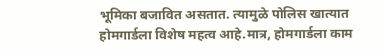भूमिका बजावित असतात. त्यामुळे पोलिस खात्यात होमगार्डला विशेष महत्व आहे.मात्र, होमगार्डला काम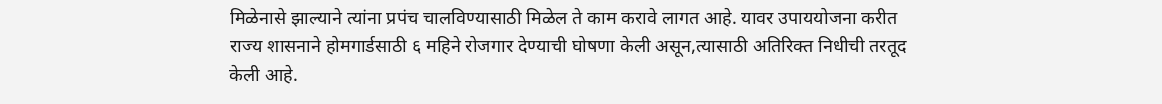मिळेनासे झाल्याने त्यांना प्रपंच चालविण्यासाठी मिळेल ते काम करावे लागत आहे. यावर उपाययोजना करीत राज्य शासनाने होमगार्डसाठी ६ महिने रोजगार देण्याची घोषणा केली असून,त्यासाठी अतिरिक्त निधीची तरतूद केली आहे.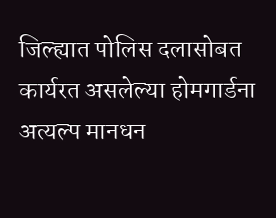जिल्ह्यात पोलिस दलासोबत कार्यरत असलेल्या होमगार्डना अत्यल्प मानधन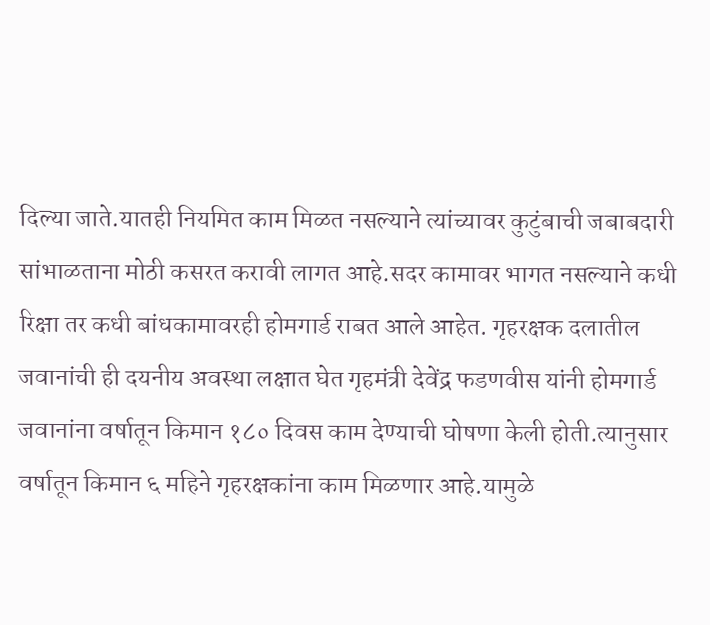दिल्या जाते.यातही नियमित काम मिळत नसल्याने त्यांच्यावर कुटुंबाची जबाबदारी सांभाळताना मोठी कसरत करावी लागत आहे.सदर कामावर भागत नसल्याने कधी रिक्षा तर कधी बांधकामावरही होमगार्ड राबत आले आहेत. गृहरक्षक दलातील जवानांची ही दयनीय अवस्था लक्षात घेत गृहमंत्री देवेंद्र फडणवीस यांनी होमगार्ड जवानांना वर्षातून किमान १८० दिवस काम देण्याची घोषणा केली होती.त्यानुसार वर्षातून किमान ६ महिने गृहरक्षकांना काम मिळणार आहे.यामुळे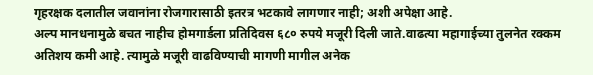गृहरक्षक दलातील जवानांना रोजगारासाठी इतरत्र भटकावे लागणार नाही; अशी अपेक्षा आहे.
अल्प मानधनामुळे बचत नाहीच होमगार्डला प्रतिदिवस ६८० रुपये मजूरी दिली जाते.वाढत्या महागाईच्या तुलनेत रक्कम अतिशय कमी आहे. त्यामुळे मजूरी वाढविण्याची मागणी मागील अनेक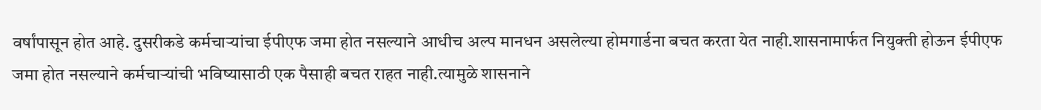वर्षांपासून होत आहे. दुसरीकडे कर्मचाऱ्यांचा ईपीएफ जमा होत नसल्याने आधीच अल्प मानधन असलेल्या होमगार्डना बचत करता येत नाही.शासनामार्फत नियुक्ती होऊन ईपीएफ जमा होत नसल्याने कर्मचाऱ्यांची भविष्यासाठी एक पैसाही बचत राहत नाही.त्यामुळे शासनाने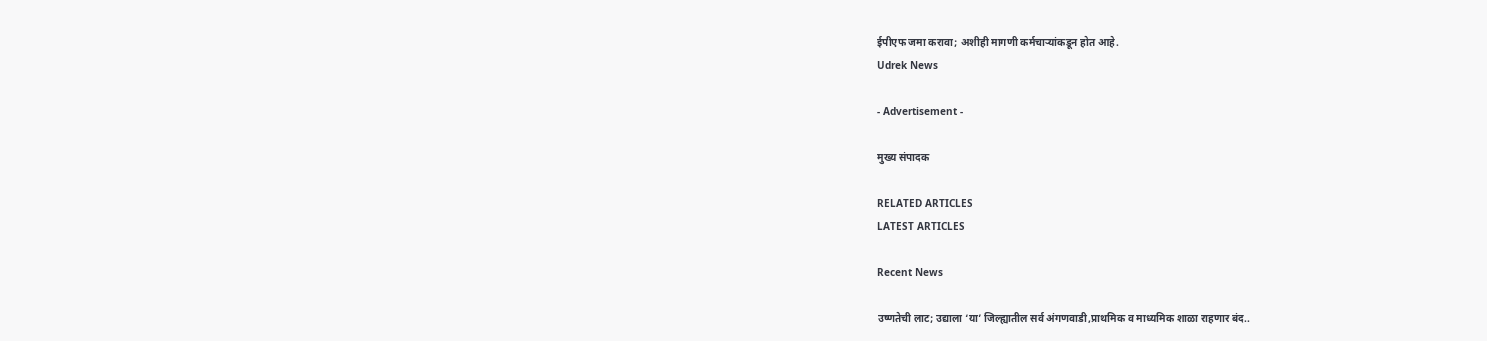ईपीएफ जमा करावा; अशीही मागणी कर्मचाऱ्यांकडून होत आहे.
Udrek News

- Advertisement -

मुख्य संपादक

RELATED ARTICLES
LATEST ARTICLES

Recent News

उष्णतेची लाट; उद्याला ‘या’ जिल्ह्यातील सर्व अंगणवाडी,प्राथमिक व माध्यमिक शाळा राहणार बंद..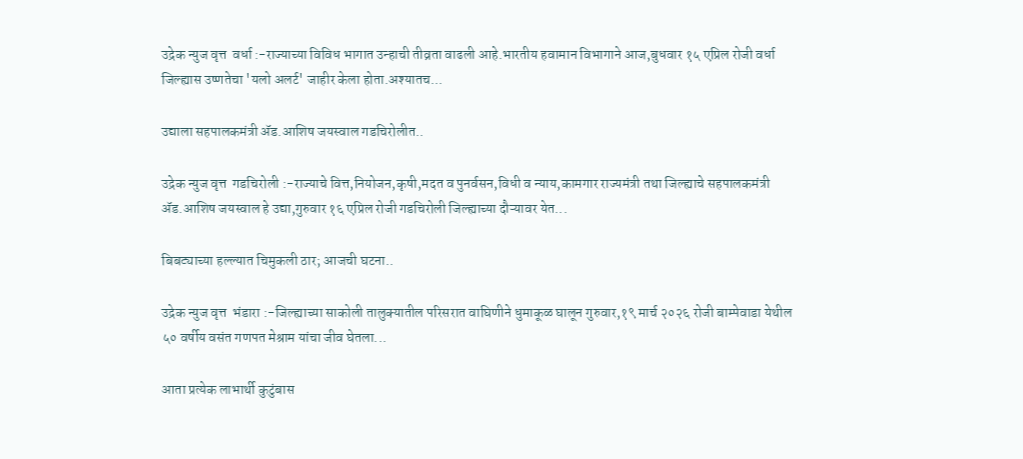उद्रेक न्युज वृत्त  वर्धा :-राज्याच्या विविध भागात उन्हाची तीव्रता वाढली आहे.भारतीय हवामान विभागाने आज,बुधवार १५ एप्रिल रोजी वर्धा जिल्ह्यास उष्णतेचा 'यलो अलर्ट' जाहीर केला होता.अश्यातच...

उद्याला सहपालकमंत्री ॲड.आशिष जयस्वाल गडचिरोलीत..

उद्रेक न्युज वृत्त  गडचिरोली :-राज्याचे वित्त,नियोजन,कृषी,मदत व पुनर्वसन,विधी व न्याय,कामगार राज्यमंत्री तथा जिल्ह्याचे सहपालकमंत्री ॲड.आशिष जयस्वाल हे उद्या,गुरुवार १६ एप्रिल रोजी गडचिरोली जिल्ह्याच्या दौऱ्यावर येत...

बिबट्याच्या हल्ल्यात चिमुकली ठार; आजची घटना..

उद्रेक न्युज वृत्त  भंडारा :-जिल्ह्याच्या साकोली तालुक्यातील परिसरात वाघिणीने धुमाकूळ घालून गुरुवार,१९ मार्च २०२६ रोजी बाम्पेवाडा येथील ५० वर्षीय वसंत गणपत मेश्राम यांचा जीव घेतला...

आता प्रत्येक लाभार्थी कुटुंबास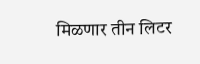मिळणार तीन लिटर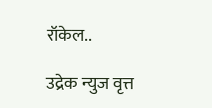रॉकेल..

उद्रेक न्युज वृत्त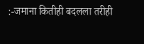:-जमाना कितीही बदलला तरीही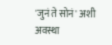'जुनं ते सोनं' अशी अवस्था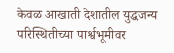केवळ आखाती देशातील युद्धजन्य परिस्थितीच्या पार्श्वभूमीवर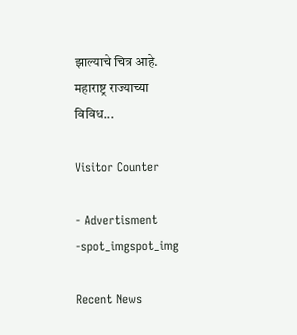झाल्याचे चित्र आहे. महाराष्ट्र राज्याच्या विविध...

Visitor Counter

- Advertisment -spot_imgspot_img

Recent News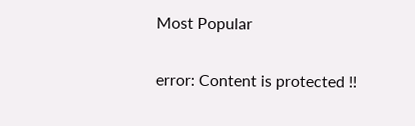Most Popular

error: Content is protected !!